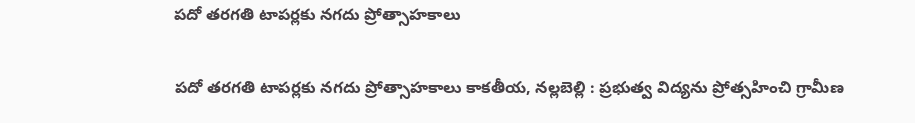పదో తరగతి టాపర్లకు నగదు ప్రోత్సాహకాలు

పదో తరగతి టాపర్లకు నగదు ప్రోత్సాహకాలు కాకతీయ, నల్లబెల్లి : ప్రభుత్వ విద్యను ప్రోత్సహించి గ్రామీణ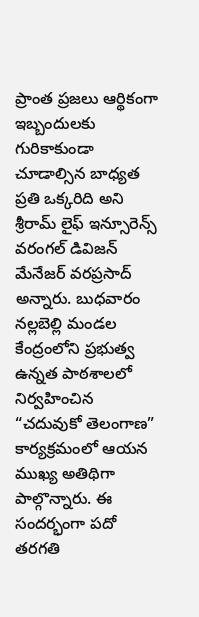ప్రాంత ప్రజలు ఆర్థికంగా ఇబ్బందులకు గురికాకుండా చూడాల్సిన బాధ్యత ప్రతి ఒక్కరిది అని శ్రీరామ్ లైఫ్ ఇన్సూరెన్స్ వరంగల్ డివిజన్ మేనేజర్ వరప్రసాద్ అన్నారు. బుధవారం నల్లబెల్లి మండల కేంద్రంలోని ప్రభుత్వ ఉన్నత పాఠశాలలో నిర్వహించిన “చదువుకో తెలంగాణ” కార్యక్రమంలో ఆయన ముఖ్య అతిథిగా పాల్గొన్నారు. ఈ సందర్భంగా పదో తరగతి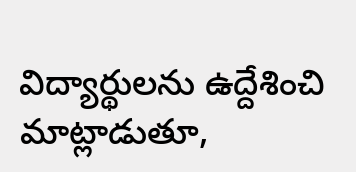విద్యార్థులను ఉద్దేశించి మాట్లాడుతూ,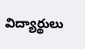విద్యార్థులు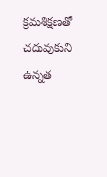క్రమశిక్షణతో చదువుకుని ఉన్నత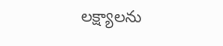లక్ష్యాలను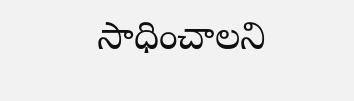సాధించాలని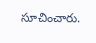సూచించారు.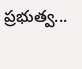ప్రభుత్వ...